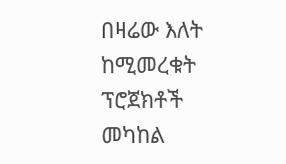በዛሬው እለት ከሚመረቁት ፕሮጀክቶች መካከል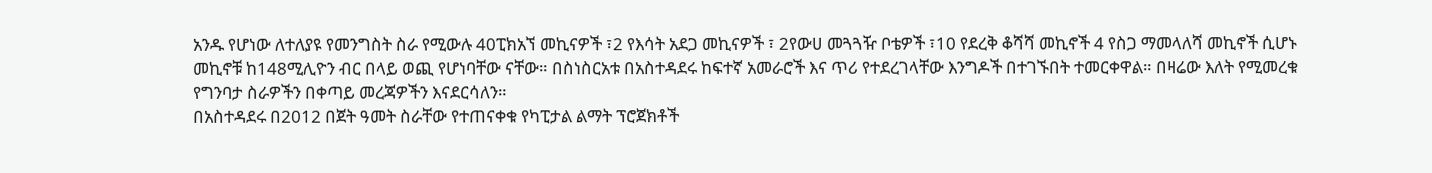አንዱ የሆነው ለተለያዩ የመንግስት ስራ የሚውሉ 40ፒክአኘ መኪናዎች ፣2 የእሳት አደጋ መኪናዎች ፣ 2የውሀ መጓጓዥ ቦቴዎች ፣10 የደረቅ ቆሻሻ መኪኖች 4 የስጋ ማመላለሻ መኪኖች ሲሆኑ መኪኖቹ ከ148ሚሊዮን ብር በላይ ወጪ የሆነባቸው ናቸው። በስነስርአቱ በአስተዳደሩ ከፍተኛ አመራሮች እና ጥሪ የተደረገላቸው እንግዶች በተገኙበት ተመርቀዋል። በዛሬው እለት የሚመረቁ የግንባታ ስራዎችን በቀጣይ መረጃዎችን እናደርሳለን።
በአስተዳደሩ በ2012 በጀት ዓመት ስራቸው የተጠናቀቁ የካፒታል ልማት ፕሮጀክቶች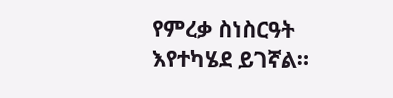የምረቃ ስነስርዓት እየተካሄደ ይገኛል።